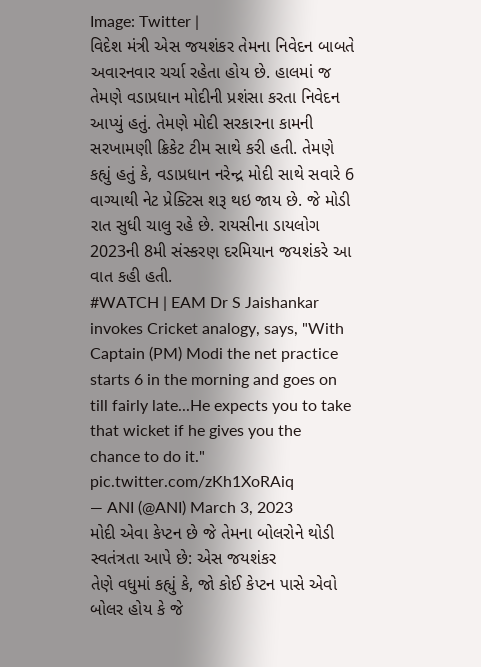Image: Twitter |
વિદેશ મંત્રી એસ જયશંકર તેમના નિવેદન બાબતે અવારનવાર ચર્ચા રહેતા હોય છે. હાલમાં જ તેમણે વડાપ્રધાન મોદીની પ્રશંસા કરતા નિવેદન આપ્યું હતું. તેમણે મોદી સરકારના કામની સરખામણી ક્રિકેટ ટીમ સાથે કરી હતી. તેમણે કહ્યું હતું કે, વડાપ્રધાન નરેન્દ્ર મોદી સાથે સવારે 6 વાગ્યાથી નેટ પ્રેક્ટિસ શરૂ થઇ જાય છે. જે મોડી રાત સુધી ચાલુ રહે છે. રાયસીના ડાયલોગ 2023ની 8મી સંસ્કરણ દરમિયાન જયશંકરે આ વાત કહી હતી.
#WATCH | EAM Dr S Jaishankar invokes Cricket analogy, says, "With Captain (PM) Modi the net practice starts 6 in the morning and goes on till fairly late...He expects you to take that wicket if he gives you the chance to do it." pic.twitter.com/zKh1XoRAiq
— ANI (@ANI) March 3, 2023
મોદી એવા કેપ્ટન છે જે તેમના બોલરોને થોડી સ્વતંત્રતા આપે છે: એસ જયશંકર
તેણે વધુમાં કહ્યું કે, જો કોઈ કેપ્ટન પાસે એવો બોલર હોય કે જે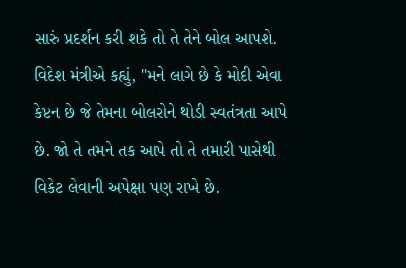સારું પ્રદર્શન કરી શકે તો તે તેને બોલ આપશે. વિદેશ મંત્રીએ કહ્યું, "મને લાગે છે કે મોદી એવા કેપ્ટન છે જે તેમના બોલરોને થોડી સ્વતંત્રતા આપે છે. જો તે તમને તક આપે તો તે તમારી પાસેથી વિકેટ લેવાની અપેક્ષા પણ રાખે છે.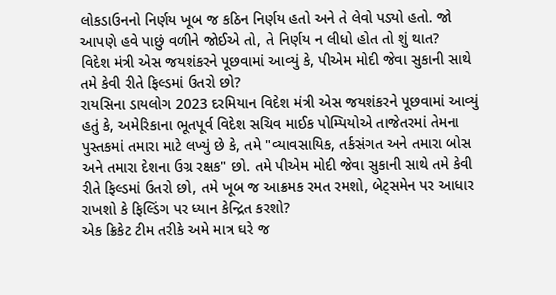લોકડાઉનનો નિર્ણય ખૂબ જ કઠિન નિર્ણય હતો અને તે લેવો પડ્યો હતો. જો આપણે હવે પાછું વળીને જોઈએ તો, તે નિર્ણય ન લીધો હોત તો શું થાત?
વિદેશ મંત્રી એસ જયશંકરને પૂછવામાં આવ્યું કે, પીએમ મોદી જેવા સુકાની સાથે તમે કેવી રીતે ફિલ્ડમાં ઉતરો છો?
રાયસિના ડાયલોગ 2023 દરમિયાન વિદેશ મંત્રી એસ જયશંકરને પૂછવામાં આવ્યું હતું કે, અમેરિકાના ભૂતપૂર્વ વિદેશ સચિવ માઈક પોમ્પિયોએ તાજેતરમાં તેમના પુસ્તકમાં તમારા માટે લખ્યું છે કે, તમે "વ્યાવસાયિક, તર્કસંગત અને તમારા બોસ અને તમારા દેશના ઉગ્ર રક્ષક" છો. તમે પીએમ મોદી જેવા સુકાની સાથે તમે કેવી રીતે ફિલ્ડમાં ઉતરો છો, તમે ખૂબ જ આક્રમક રમત રમશો, બેટ્સમેન પર આધાર રાખશો કે ફિલ્ડિંગ પર ધ્યાન કેન્દ્રિત કરશો?
એક ક્રિકેટ ટીમ તરીકે અમે માત્ર ઘરે જ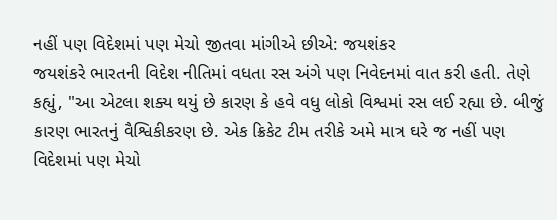નહીં પણ વિદેશમાં પણ મેચો જીતવા માંગીએ છીએ: જયશંકર
જયશંકરે ભારતની વિદેશ નીતિમાં વધતા રસ અંગે પણ નિવેદનમાં વાત કરી હતી. તેણે કહ્યું, "આ એટલા શક્ય થયું છે કારણ કે હવે વધુ લોકો વિશ્વમાં રસ લઈ રહ્યા છે. બીજું કારણ ભારતનું વૈશ્વિકીકરણ છે. એક ક્રિકેટ ટીમ તરીકે અમે માત્ર ઘરે જ નહીં પણ વિદેશમાં પણ મેચો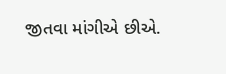જીતવા માંગીએ છીએ.